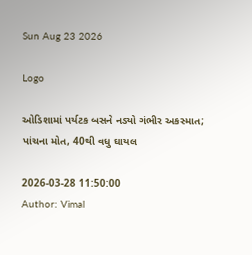Sun Aug 23 2026

Logo

ઓડિશામાં પર્યટક બસને નડ્યો ગંભીર અકસ્માત; પાંચના મોત, 40થી વધુ ઘાયલ

2026-03-28 11:50:00
Author: Vimal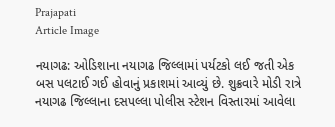Prajapati
Article Image

નયાગઢ: ઓડિશાના નયાગઢ જિલ્લામાં પર્યટકો લઈ જતી એક બસ પલટાઈ ગઈ હોવાનું પ્રકાશમાં આવ્યું છે. શુક્રવારે મોડી રાત્રે નયાગઢ જિલ્લાના દસપલ્લા પોલીસ સ્ટેશન વિસ્તારમાં આવેલા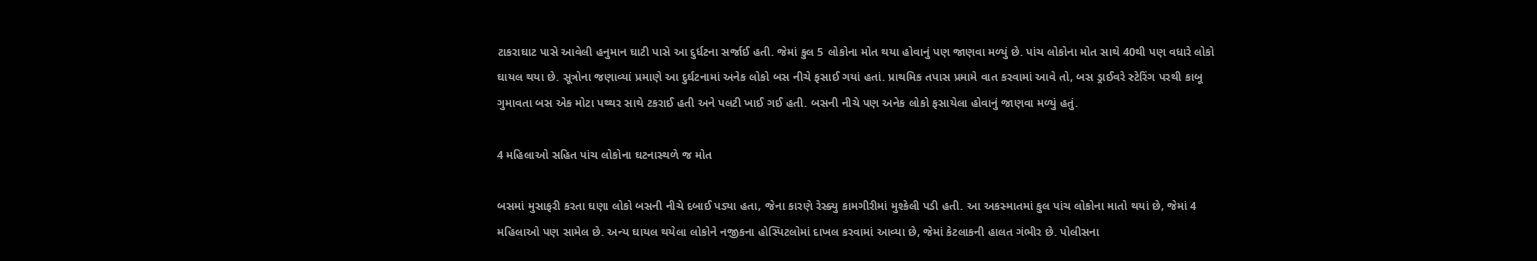ટાકરાઘાટ પાસે આવેલી હનુમાન ઘાટી પાસે આ દુર્ધટના સર્જાઈ હતી. જેમાં કુલ 5 લોકોના મોત થયા હોવાનું પણ જાણવા મળ્યું છે. પાંચ લોકોના મોત સાથે 40થી પણ વધારે લોકો ઘાયલ થયા છે. સૂત્રોના જણાવ્યાં પ્રમાણે આ દુર્ઘટનામાં અનેક લોકો બસ નીચે ફસાઈ ગયાં હતાં. પ્રાથમિક તપાસ પ્રમામે વાત કરવામાં આવે તો, બસ ડ્રાઈવરે સ્ટેરિંગ પરથી કાબૂ ગુમાવતા બસ એક મોટા પથ્થર સાથે ટકરાઈ હતી અને પલટી ખાઈ ગઈ હતી. બસની નીચે પણ અનેક લોકો ફસાયેલા હોવાનું જાણવા મળ્યું હતું.

4 મહિલાઓ સહિત પાંચ લોકોના ઘટનાસ્થળે જ મોત

બસમાં મુસાફરી કરતા ઘણા લોકો બસની નીચે દબાઈ પડ્યા હતા, જેના કારણે રેસ્ક્યુ કામગીરીમાં મુશ્કેલી પડી હતી. આ અકસ્માતમાં કુલ પાંચ લોકોના માતો થયાં છે, જેમાં 4 મહિલાઓ પણ સામેલ છે. અન્ય ઘાયલ થયેલા લોકોને નજીકના હોસ્પિટલોમાં દાખલ કરવામાં આવ્યા છે, જેમાં કેટલાકની હાલત ગંભીર છે. પોલીસના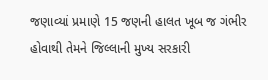જણાવ્યાં પ્રમાણે 15 જણની હાલત ખૂબ જ ગંભીર હોવાથી તેમને જિલ્લાની મુખ્ય સરકારી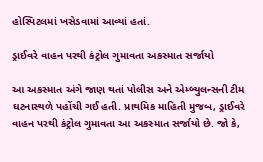હોસ્પિટલમાં ખસેડવામાં આવ્યાં હતાં.

ડ્રાઈવરે વાહન પરથી કંટ્રોલ ગુમાવતા અકસ્માત સર્જાયો

આ અકસ્માત અંગે જાણ થતાં પોલીસ અને એમ્બ્યુલન્સની ટીમ ઘટનાસ્થળે પહોંચી ગઈ હતી. પ્રાથમિક માહિતી મુજબ, ડ્રાઈવરે વાહન પરથી કંટ્રોલ ગુમાવતા આ અકસ્માત સર્જાયો છે. જો કે,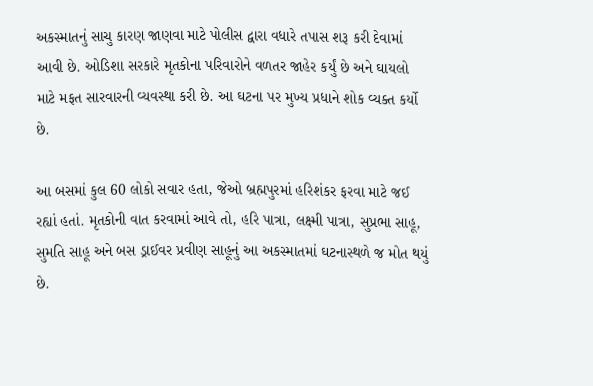અકસ્માતનું સાચુ કારણ જાણવા માટે પોલીસ દ્વારા વધારે તપાસ શરૂ કરી દેવામાં આવી છે. ઓડિશા સરકારે મૃતકોના પરિવારોને વળતર જાહેર કર્યું છે અને ઘાયલો માટે મફત સારવારની વ્યવસ્થા કરી છે. આ ઘટના પર મુખ્ય પ્રધાને શોક વ્યક્ત કર્યો છે.

આ બસમાં કુલ 60 લોકો સવાર હતા, જેઓ બ્રહ્મપુરમાં હરિશંકર ફરવા માટે જઈ રહ્યાં હતાં. મૃતકોની વાત કરવામાં આવે તો, હરિ પાત્રા, લક્ષ્મી પાત્રા, સુપ્રભા સાહૂ, સુમતિ સાહૂ અને બસ ડ્રાઈવર પ્રવીણ સાહૂનું આ અકસ્માતમાં ઘટનાસ્થળે જ મોત થયું છે.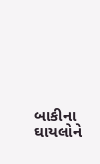બાકીના ઘાયલોને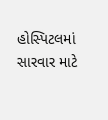હોસ્પિટલમાં સારવાર માટે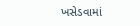ખસેડવામાં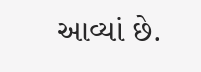આવ્યાં છે.